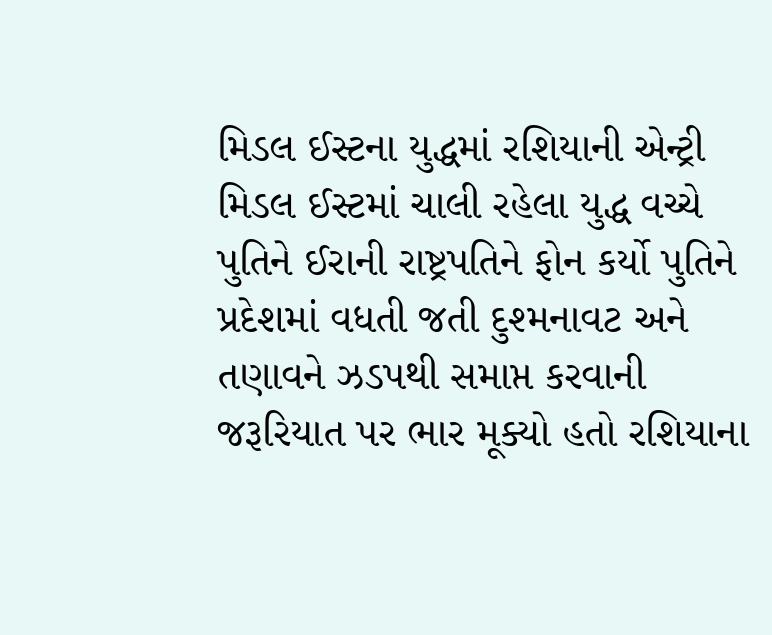મિડલ ઈસ્ટના યુદ્ધમાં રશિયાની એન્ટ્રી મિડલ ઈસ્ટમાં ચાલી રહેલા યુદ્ધ વચ્ચે પુતિને ઈરાની રાષ્ટ્રપતિને ફોન કર્યો પુતિને પ્રદેશમાં વધતી જતી દુશ્મનાવટ અને તણાવને ઝડપથી સમાપ્ત કરવાની જરૂરિયાત પર ભાર મૂક્યો હતો રશિયાના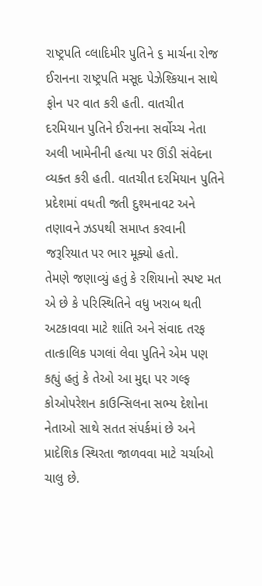રાષ્ટ્રપતિ વ્લાદિમીર પુતિને ૬ માર્ચના રોજ ઈરાનના રાષ્ટ્રપતિ મસૂદ પેઝેશ્કિયાન સાથે ફોન પર વાત કરી હતી. વાતચીત દરમિયાન પુતિને ઈરાનના સર્વોચ્ચ નેતા અલી ખામેનીની હત્યા પર ઊંડી સંવેદના વ્યક્ત કરી હતી. વાતચીત દરમિયાન પુતિને પ્રદેશમાં વધતી જતી દુશ્મનાવટ અને તણાવને ઝડપથી સમાપ્ત કરવાની જરૂરિયાત પર ભાર મૂક્યો હતો.
તેમણે જણાવ્યું હતું કે રશિયાનો સ્પષ્ટ મત એ છે કે પરિસ્થિતિને વધુ ખરાબ થતી અટકાવવા માટે શાંતિ અને સંવાદ તરફ તાત્કાલિક પગલાં લેવા પુતિને એમ પણ કહ્યું હતું કે તેઓ આ મુદ્દા પર ગલ્ફ કોઓપરેશન કાઉન્સિલના સભ્ય દેશોના નેતાઓ સાથે સતત સંપર્કમાં છે અને પ્રાદેશિક સ્થિરતા જાળવવા માટે ચર્ચાઓ ચાલુ છે.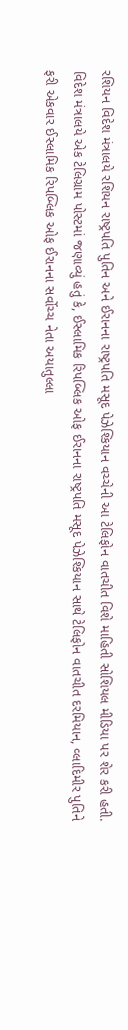રશિયન વિદેશ મંત્રાલયે રશિયન રાષ્ટ્રપતિ પુતિન અને ઈરાનના રાષ્ટ્રપતિ મસૂદ પેઝેશ્કિયાન વચ્ચેની આ ટેલિફોન વાતચીત વિશે માહિતી સોશિયલ મીડિયા પર શેર કરી હતી. વિદેશ મંત્રાલયે એક ટેલિગ્રામ પોસ્ટમાં જણાવ્યું હતું કે, ઈસ્લામિક રિપબ્લિક ઓફ ઈરાનના રાષ્ટ્રપતિ મસૂદ પેઝેશ્કિયાન સાથે ટેલિફોન વાતચીત દરમિયાન, વ્લાદિમીર પુતિને ફરી એકવાર ઈસ્લામિક રિપબ્લિક ઓફ ઈરાનના સર્વોચ્ચ નેતા અયાતુલ્લા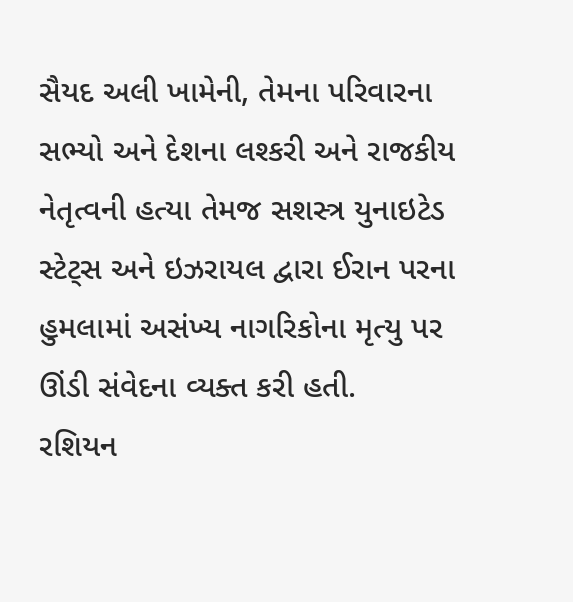સૈયદ અલી ખામેની, તેમના પરિવારના સભ્યો અને દેશના લશ્કરી અને રાજકીય નેતૃત્વની હત્યા તેમજ સશસ્ત્ર યુનાઇટેડ સ્ટેટ્સ અને ઇઝરાયલ દ્વારા ઈરાન પરના હુમલામાં અસંખ્ય નાગરિકોના મૃત્યુ પર ઊંડી સંવેદના વ્યક્ત કરી હતી.
રશિયન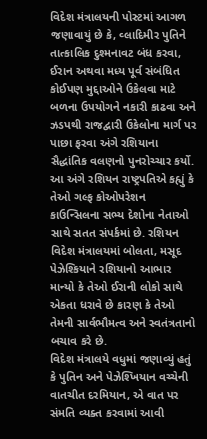વિદેશ મંત્રાલયની પોસ્ટમાં આગળ જણાવાયું છે કે, વ્લાદિમીર પુતિને તાત્કાલિક દુશ્મનાવટ બંધ કરવા, ઈરાન અથવા મધ્ય પૂર્વ સંબંધિત કોઈપણ મુદ્દાઓને ઉકેલવા માટે બળના ઉપયોગને નકારી કાઢવા અને ઝડપથી રાજદ્વારી ઉકેલોના માર્ગ પર પાછા ફરવા અંગે રશિયાના સૈદ્ધાંતિક વલણનો પુનરોચ્ચાર કર્યો. આ અંગે રશિયન રાષ્ટ્રપતિએ કહ્યું કે તેઓ ગલ્ફ કોઓપરેશન કાઉન્સિલના સભ્ય દેશોના નેતાઓ સાથે સતત સંપર્કમાં છે. રશિયન વિદેશ મંત્રાલયમાં બોલતા, મસૂદ પેઝેશ્કિયાને રશિયાનો આભાર માન્યો કે તેઓ ઈરાની લોકો સાથે એકતા ધરાવે છે કારણ કે તેઓ તેમની સાર્વભૌમત્વ અને સ્વતંત્રતાનો બચાવ કરે છે.
વિદેશ મંત્રાલયે વધુમાં જણાવ્યું હતું કે પુતિન અને પેઝેશ્ખિયાન વચ્ચેની વાતચીત દરમિયાન, એ વાત પર સંમતિ વ્યક્ત કરવામાં આવી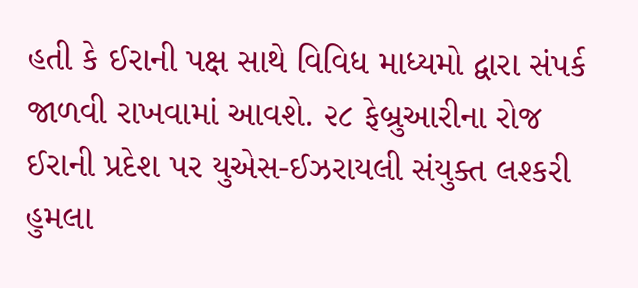હતી કે ઈરાની પક્ષ સાથે વિવિધ માધ્યમો દ્વારા સંપર્ક જાળવી રાખવામાં આવશે. ૨૮ ફેબ્રુઆરીના રોજ ઈરાની પ્રદેશ પર યુએસ-ઈઝરાયલી સંયુક્ત લશ્કરી હુમલા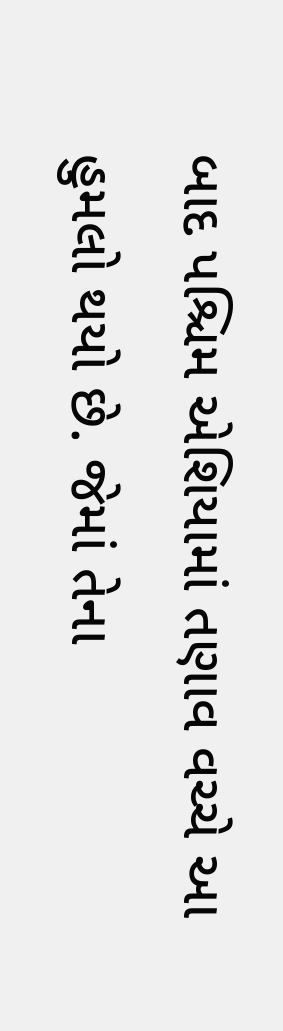બાદ પશ્ચિમ એશિયામાં તણાવ વચ્ચે આ હુમલો થયો છે. જેમાં તેના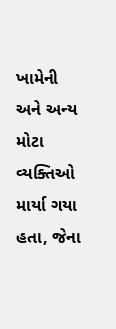ખામેની અને અન્ય મોટા વ્યક્તિઓ માર્યા ગયા હતા, જેના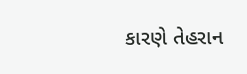કારણે તેહરાન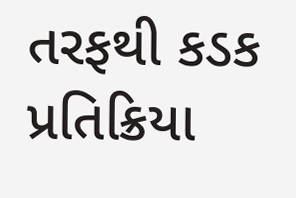તરફથી કડક પ્રતિક્રિયા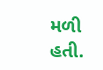મળી હતી.